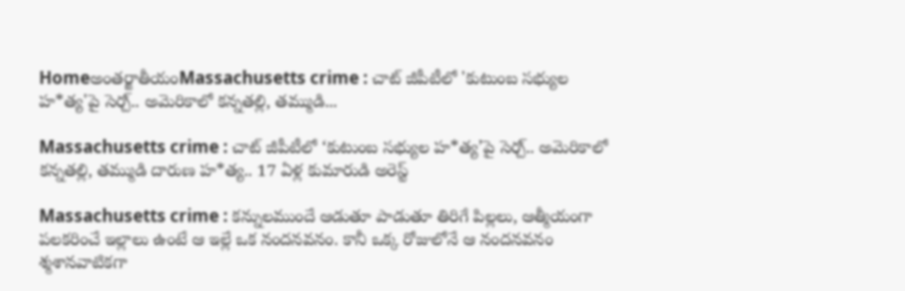Homeఅంతర్జాతీయంMassachusetts crime : చాట్ జీపీటీలో 'కుటుంబ సభ్యుల హ*త్య'పై సెర్చ్.. అమెరికాలో కన్నతల్లి, తమ్ముడి...

Massachusetts crime : చాట్ జీపీటీలో ‘కుటుంబ సభ్యుల హ*త్య’పై సెర్చ్.. అమెరికాలో కన్నతల్లి, తమ్ముడి దారుణ హ*త్య.. 17 ఏళ్ల కుమారుడి అరెస్ట్

Massachusetts crime : కన్నులముందే ఆడుతూ పాడుతూ తిరిగే పిల్లలు, ఆత్మీయంగా పలకరించే ఇల్లాలు ఉంటే ఆ ఇల్లే ఒక నందనవనం. కానీ ఒక్క రోజులోనే ఆ నందనవనం శ్మశానవాటికగా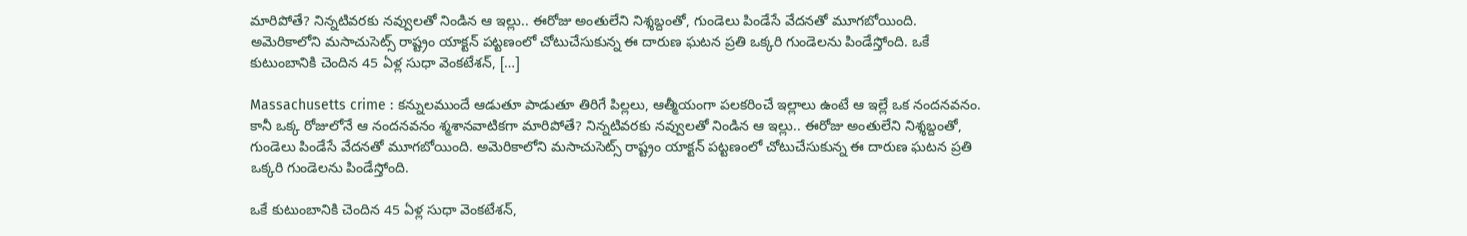మారిపోతే? నిన్నటివరకు నవ్వులతో నిండిన ఆ ఇల్లు.. ఈరోజు అంతులేని నిశ్శబ్దంతో, గుండెలు పిండేసే వేదనతో మూగబోయింది. అమెరికాలోని మసాచుసెట్స్ రాష్ట్రం యాక్టన్‌ పట్టణంలో చోటుచేసుకున్న ఈ దారుణ ఘటన ప్రతి ఒక్కరి గుండెలను పిండేస్తోంది. ఒకే కుటుంబానికి చెందిన 45 ఏళ్ల సుధా వెంకటేశన్, […]

Massachusetts crime : కన్నులముందే ఆడుతూ పాడుతూ తిరిగే పిల్లలు, ఆత్మీయంగా పలకరించే ఇల్లాలు ఉంటే ఆ ఇల్లే ఒక నందనవనం. కానీ ఒక్క రోజులోనే ఆ నందనవనం శ్మశానవాటికగా మారిపోతే? నిన్నటివరకు నవ్వులతో నిండిన ఆ ఇల్లు.. ఈరోజు అంతులేని నిశ్శబ్దంతో, గుండెలు పిండేసే వేదనతో మూగబోయింది. అమెరికాలోని మసాచుసెట్స్ రాష్ట్రం యాక్టన్‌ పట్టణంలో చోటుచేసుకున్న ఈ దారుణ ఘటన ప్రతి ఒక్కరి గుండెలను పిండేస్తోంది.

ఒకే కుటుంబానికి చెందిన 45 ఏళ్ల సుధా వెంకటేశన్,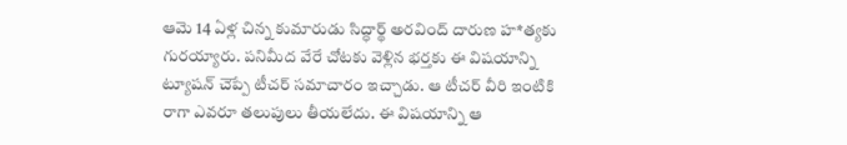ఆమె 14 ఏళ్ల చిన్న కుమారుడు సిద్ధార్థ్ అరవింద్ దారుణ హ*త్యకు గురయ్యారు. పనిమీద వేరే చోటకు వెళ్లిన భర్తకు ఈ విషయాన్ని ట్యూషన్ చెప్పే టీచర్ సమాచారం ఇచ్చాడు. ఆ టీచర్ వీరి ఇంటికి రాగా ఎవరూ తలుపులు తీయలేదు. ఈ విషయాన్ని ఆ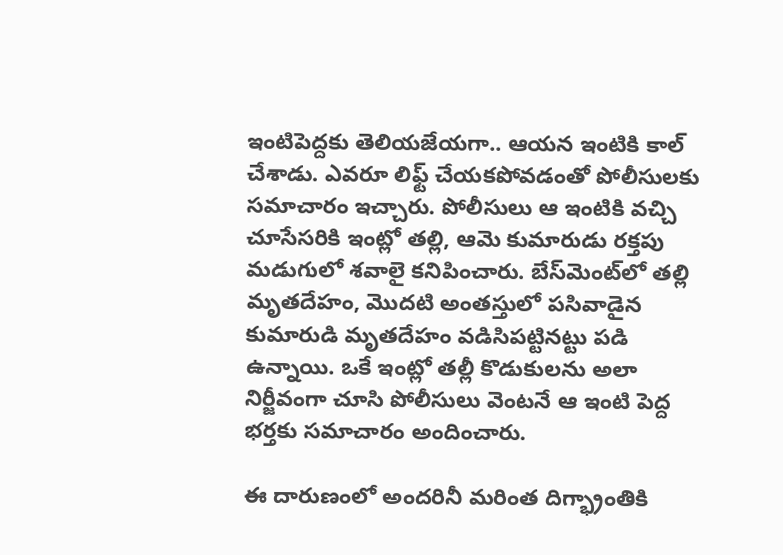ఇంటిపెద్దకు తెలియజేయగా.. ఆయన ఇంటికి కాల్ చేశాడు. ఎవరూ లిఫ్ట్ చేయకపోవడంతో పోలీసులకు సమాచారం ఇచ్చారు. పోలీసులు ఆ ఇంటికి వచ్చి చూసేసరికి ఇంట్లో తల్లి, ఆమె కుమారుడు రక్తపు మడుగులో శవాలై కనిపించారు. బేస్‌మెంట్‌లో తల్లి మృతదేహం, మొదటి అంతస్తులో పసివాడైన కుమారుడి మృతదేహం వడిసిపట్టినట్టు పడి ఉన్నాయి. ఒకే ఇంట్లో తల్లీ కొడుకులను అలా నిర్జీవంగా చూసి పోలీసులు వెంటనే ఆ ఇంటి పెద్ద భర్తకు సమాచారం అందించారు.

ఈ దారుణంలో అందరినీ మరింత దిగ్భ్రాంతికి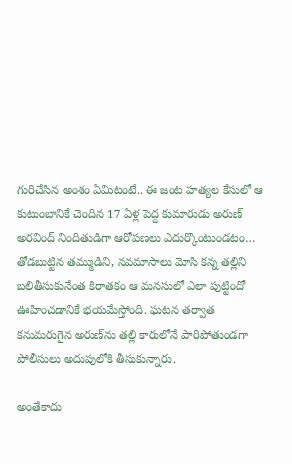గురిచేసిన అంశం ఏమిటంటే.. ఈ జంట హత్యల కేసులో ఆ కుటుంబానికే చెందిన 17 ఏళ్ల పెద్ద కుమారుడు అరుణ్ అరవింద్ నిందితుడిగా ఆరోపణలు ఎదుర్కొంటుండటం… తోడబుట్టిన తమ్ముడిని, నవమాసాలు మోసి కన్న తల్లిని బలితీసుకునేంత కిరాతకం ఆ మనసులో ఎలా పుట్టిందో ఊహించడానికే భయమేస్తోంది. ఘటన తర్వాత కనుమరుగైన అరుణ్‌ను తల్లి కారులోనే పారిపోతుండగా పోలీసులు అదుపులోకి తీసుకున్నారు.

అంతేకాదు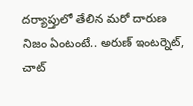దర్యాప్తులో తేలిన మరో దారుణ నిజం ఏంటంటే.. అరుణ్ ఇంటర్నెట్, చాట్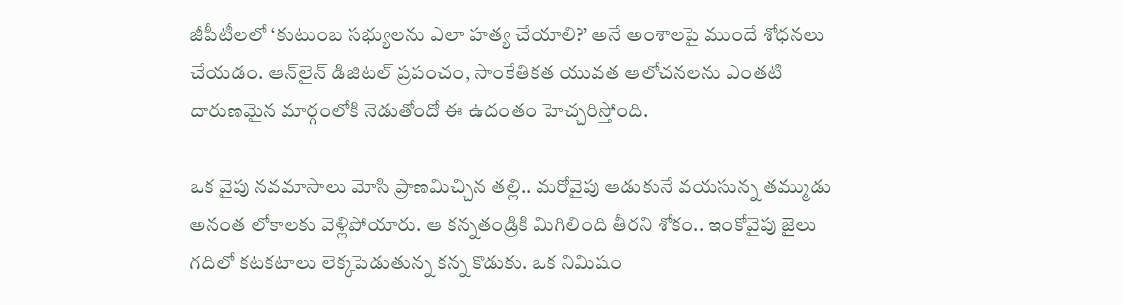జీపీటీలలో ‘కుటుంబ సభ్యులను ఎలా హత్య చేయాలి?’ అనే అంశాలపై ముందే శోధనలు చేయడం. ఆన్‌లైన్ డిజిటల్ ప్రపంచం, సాంకేతికత యువత ఆలోచనలను ఎంతటి దారుణమైన మార్గంలోకి నెడుతోందో ఈ ఉదంతం హెచ్చరిస్తోంది.

ఒక వైపు నవమాసాలు మోసి ప్రాణమిచ్చిన తల్లి.. మరోవైపు ఆడుకునే వయసున్న తమ్ముడు అనంత లోకాలకు వెళ్లిపోయారు. ఆ కన్నతండ్రికి మిగిలింది తీరని శోకం.. ఇంకోవైపు జైలు గదిలో కటకటాలు లెక్కపెడుతున్న కన్న కొడుకు. ఒక నిమిషం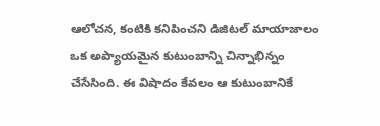ఆలోచన, కంటికి కనిపించని డిజిటల్ మాయాజాలం ఒక అప్యాయమైన కుటుంబాన్ని చిన్నాభిన్నం చేసేసింది. ఈ విషాదం కేవలం ఆ కుటుంబానికే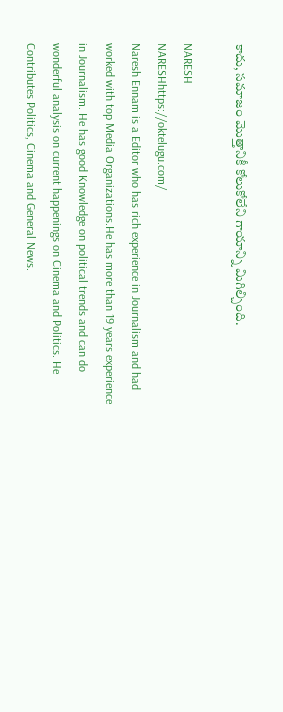కాదు, సమాజం మొత్తానికీ కోలుకోలేని గాయాన్ని మిగిల్చింది.

NARESH
NARESHhttps://oktelugu.com/
Naresh Ennam is a Editor who has rich experience in Journalism and had worked with top Media Organizations.He has more than 19 years experience in Journalism. He has good Knowledge on political trends and can do wonderful analysis on current happenings on Cinema and Politics. He Contributes Politics, Cinema and General News.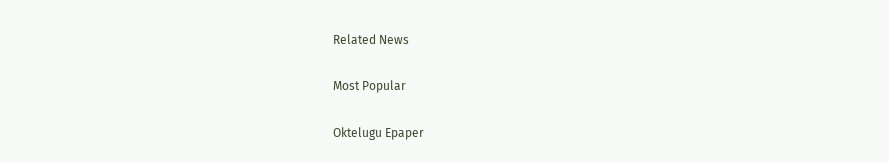Related News

Most Popular

Oktelugu Epaper